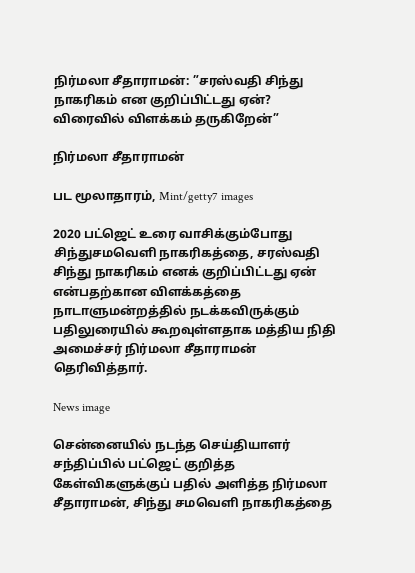நிர்மலா சீதாராமன்: ”சரஸ்வதி சிந்து நாகரிகம் என குறிப்பிட்டது ஏன்? விரைவில் விளக்கம் தருகிறேன்”

நிர்மலா சீதாராமன்

பட மூலாதாரம், Mint/getty7 images

2020 பட்ஜெட் உரை வாசிக்கும்போது சிந்துசமவெளி நாகரிகத்தை, சரஸ்வதி சிந்து நாகரிகம் எனக் குறிப்பிட்டது ஏன் என்பதற்கான விளக்கத்தை நாடாளுமன்றத்தில் நடக்கவிருக்கும் பதிலுரையில் கூறவுள்ளதாக மத்திய நிதி அமைச்சர் நிர்மலா சீதாராமன் தெரிவித்தார்.

News image

சென்னையில் நடந்த செய்தியாளர் சந்திப்பில் பட்ஜெட் குறித்த கேள்விகளுக்குப் பதில் அளித்த நிர்மலா சீதாராமன், சிந்து சமவெளி நாகரிகத்தை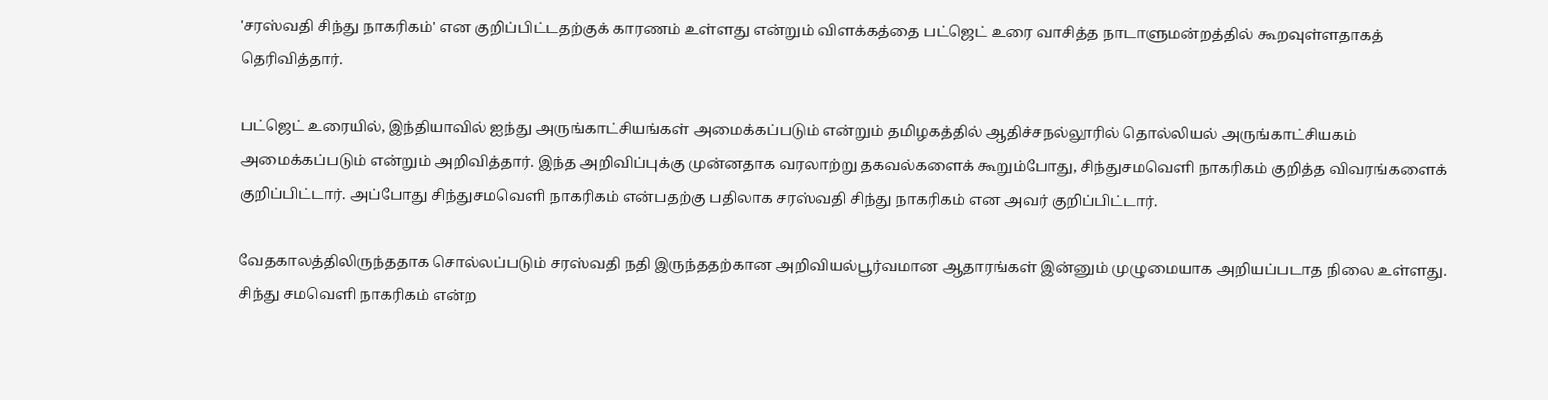'சரஸ்வதி சிந்து நாகரிகம்' என குறிப்பிட்டதற்குக் காரணம் உள்ளது என்றும் விளக்கத்தை பட்ஜெட் உரை வாசித்த நாடாளுமன்றத்தில் கூறவுள்ளதாகத் தெரிவித்தார்.

பட்ஜெட் உரையில், இந்தியாவில் ஐந்து அருங்காட்சியங்கள் அமைக்கப்படும் என்றும் தமிழகத்தில் ஆதிச்சநல்லூரில் தொல்லியல் அருங்காட்சியகம் அமைக்கப்படும் என்றும் அறிவித்தார். இந்த அறிவிப்புக்கு முன்னதாக வரலாற்று தகவல்களைக் கூறும்போது, சிந்துசமவெளி நாகரிகம் குறித்த விவரங்களைக் குறிப்பிட்டார். அப்போது சிந்துசமவெளி நாகரிகம் என்பதற்கு பதிலாக சரஸ்வதி சிந்து நாகரிகம் என அவர் குறிப்பிட்டார்.

வேதகாலத்திலிருந்ததாக சொல்லப்படும் சரஸ்வதி நதி இருந்ததற்கான அறிவியல்பூர்வமான ஆதாரங்கள் இன்னும் முழுமையாக அறியப்படாத நிலை உள்ளது. சிந்து சமவெளி நாகரிகம் என்ற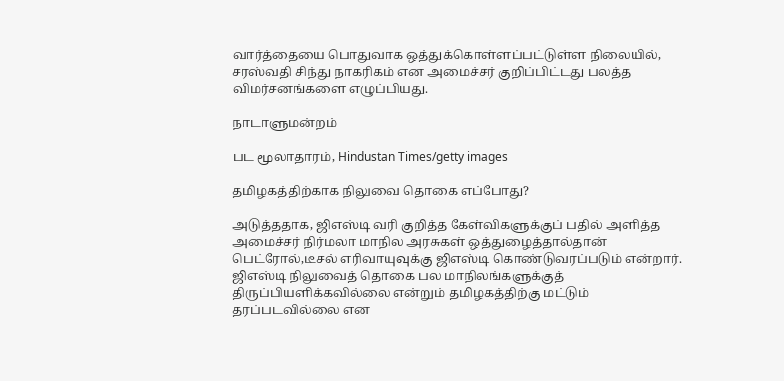வார்த்தையை பொதுவாக ஒத்துக்கொள்ளப்பட்டுள்ள நிலையில், சரஸ்வதி சிந்து நாகரிகம் என அமைச்சர் குறிப்பிட்டது பலத்த விமர்சனங்களை எழுப்பியது.

நாடாளுமன்றம்

பட மூலாதாரம், Hindustan Times/getty images

தமிழகத்திற்காக நிலுவை தொகை எப்போது?

அடுத்ததாக, ஜிஎஸ்டி வரி குறித்த கேள்விகளுக்குப் பதில் அளித்த அமைச்சர் நிர்மலா மாநில அரசுகள் ஒத்துழைத்தால்தான் பெட்ரோல்,டீசல் எரிவாயுவுக்கு ஜிஎஸ்டி கொண்டுவரப்படும் என்றார். ஜிஎஸ்டி நிலுவைத் தொகை பல மாநிலங்களுக்குத் திருப்பியளிக்கவில்லை என்றும் தமிழகத்திற்கு மட்டும் தரப்படவில்லை என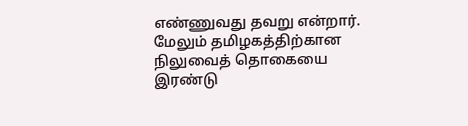எண்ணுவது தவறு என்றார். மேலும் தமிழகத்திற்கான நிலுவைத் தொகையை இரண்டு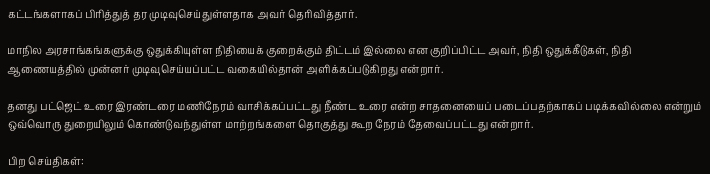கட்டங்களாகப் பிரித்துத் தர முடிவுசெய்துள்ளதாக அவர் தெரிவித்தார்.

மாநில அரசாங்கங்களுக்கு ஒதுக்கியுள்ள நிதியைக் குறைக்கும் திட்டம் இல்லை என குறிப்பிட்ட அவர், நிதி ஒதுக்கீடுகள், நிதி ஆணையத்தில் முன்னர் முடிவுசெய்யப்பட்ட வகையில்தான் அளிக்கப்படுகிறது என்றார்.

தனது பட்ஜெட் உரை இரண்டரை மணிநேரம் வாசிக்கப்பட்டது நீண்ட உரை என்ற சாதனையைப் படைப்பதற்காகப் படிக்கவில்லை என்றும் ஒவ்வொரு துறையிலும் கொண்டுவந்துள்ள மாற்றங்களை தொகுத்து கூற நேரம் தேவைப்பட்டது என்றார்.

பிற செய்திகள்: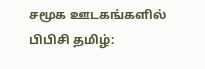சமூக ஊடகங்களில் பிபிசி தமிழ்: